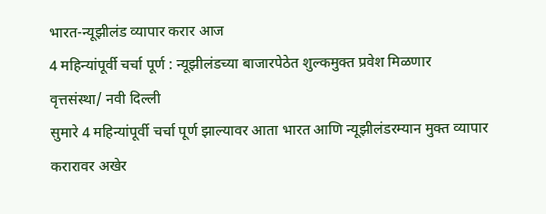भारत-न्यूझीलंड व्यापार करार आज
4 महिन्यांपूर्वी चर्चा पूर्ण : न्यूझीलंडच्या बाजारपेठेत शुल्कमुक्त प्रवेश मिळणार
वृत्तसंस्था/ नवी दिल्ली
सुमारे 4 महिन्यांपूर्वी चर्चा पूर्ण झाल्यावर आता भारत आणि न्यूझीलंडरम्यान मुक्त व्यापार करारावर अखेर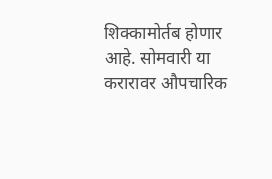शिक्कामोर्तब होणार आहे. सोमवारी या करारावर औपचारिक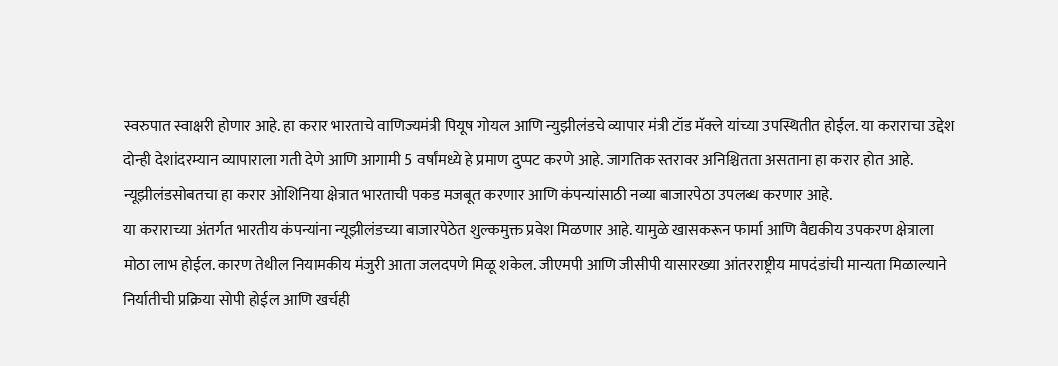स्वरुपात स्वाक्षरी होणार आहे. हा करार भारताचे वाणिज्यमंत्री पियूष गोयल आणि न्युझीलंडचे व्यापार मंत्री टॉड मॅक्ले यांच्या उपस्थितीत होईल. या कराराचा उद्देश दोन्ही देशांदरम्यान व्यापाराला गती देणे आणि आगामी 5 वर्षांमध्ये हे प्रमाण दुप्पट करणे आहे. जागतिक स्तरावर अनिश्चितता असताना हा करार होत आहे. न्यूझीलंडसोबतचा हा करार ओशिनिया क्षेत्रात भारताची पकड मजबूत करणार आणि कंपन्यांसाठी नव्या बाजारपेठा उपलब्ध करणार आहे.
या कराराच्या अंतर्गत भारतीय कंपन्यांना न्यूझीलंडच्या बाजारपेठेत शुल्कमुक्त प्रवेश मिळणार आहे. यामुळे खासकरून फार्मा आणि वैद्यकीय उपकरण क्षेत्राला मोठा लाभ होईल. कारण तेथील नियामकीय मंजुरी आता जलदपणे मिळू शकेल. जीएमपी आणि जीसीपी यासारख्या आंतरराष्ट्रीय मापदंडांची मान्यता मिळाल्याने निर्यातीची प्रक्रिया सोपी होईल आणि खर्चही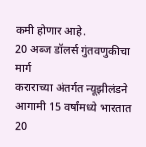कमी होणार आहे.
20 अब्ज डॉलर्स गुंतवणुकीचा मार्ग
कराराच्या अंतर्गत न्यूझीलंडने आगामी 15 वर्षांमध्ये भारतात 20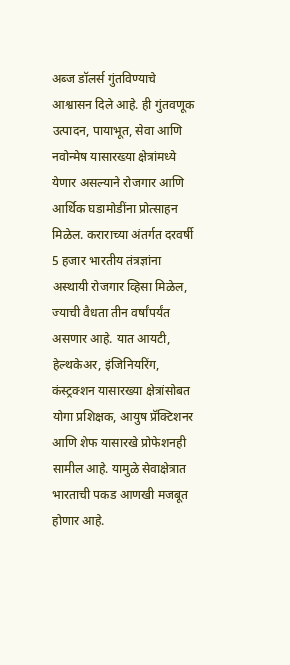अब्ज डॉलर्स गुंतविण्याचे आश्वासन दिले आहे. ही गुंतवणूक उत्पादन, पायाभूत, सेवा आणि नवोन्मेष यासारख्या क्षेत्रांमध्ये येणार असल्याने रोजगार आणि आर्थिक घडामोडींना प्रोत्साहन मिळेल. कराराच्या अंतर्गत दरवर्षी 5 हजार भारतीय तंत्रज्ञांना अस्थायी रोजगार व्हिसा मिळेल, ज्याची वैधता तीन वर्षांपर्यंत असणार आहे. यात आयटी, हेल्थकेअर, इंजिनियरिंग, कंस्ट्रक्शन यासारख्या क्षेत्रांसोबत योगा प्रशिक्षक, आयुष प्रॅक्टिशनर आणि शेफ यासारखे प्रोफेशनही सामील आहे. यामुळे सेवाक्षेत्रात भारताची पकड आणखी मजबूत होणार आहे.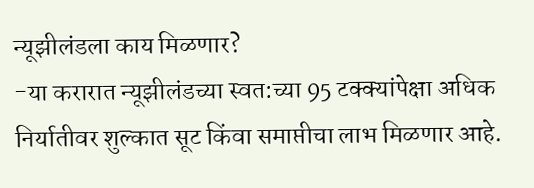न्यूझीलंडला काय मिळणार?
-या करारात न्यूझीलंडच्या स्वत:च्या 95 टक्क्यांपेक्षा अधिक निर्यातीवर शुल्कात सूट किंवा समाप्तीचा लाभ मिळणार आहे.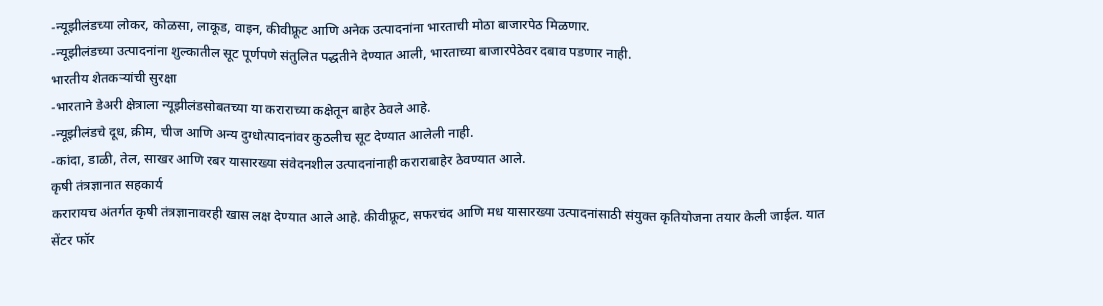-न्यूझीलंडच्या लोकर, कोळसा, लाकूड, वाइन, कीवीफ्रूट आणि अनेक उत्पादनांना भारताची मोठा बाजारपेठ मिळणार.
-न्यूझीलंडच्या उत्पादनांना शुल्कातील सूट पूर्णपणे संतुलित पद्धतीने देण्यात आली, भारताच्या बाजारपेठेवर दबाव पडणार नाही.
भारतीय शेतकऱ्यांची सुरक्षा
-भारताने डेअरी क्षेत्राला न्यूझीलंडसोबतच्या या कराराच्या कक्षेतून बाहेर ठेवले आहे.
-न्यूझीलंडचे दूध, क्रीम, चीज आणि अन्य दुग्धोत्पादनांवर कुठलीच सूट देण्यात आलेली नाही.
-कांदा, डाळी, तेल, साखर आणि रबर यासारख्या संवेदनशील उत्पादनांनाही कराराबाहेर ठेवण्यात आले.
कृषी तंत्रज्ञानात सहकार्य
करारायच अंतर्गत कृषी तंत्रज्ञानावरही खास लक्ष देण्यात आले आहे. कीवीफ्रूट, सफरचंद आणि मध यासारख्या उत्पादनांसाठी संयुक्त कृतियोजना तयार केली जाईल. यात सेंटर फॉर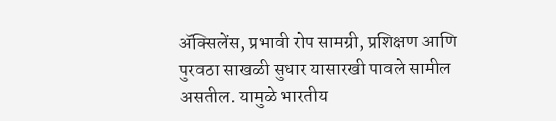ॲक्सिलेंस, प्रभावी रोप सामग्री, प्रशिक्षण आणि पुरवठा साखळी सुधार यासारखी पावले सामील असतील. यामुळे भारतीय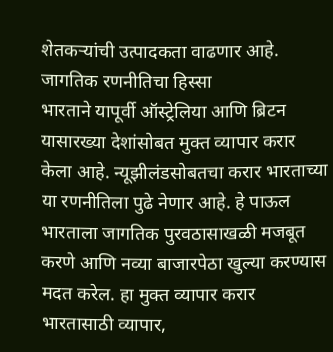शेतकऱ्यांची उत्पादकता वाढणार आहे.
जागतिक रणनीतिचा हिस्सा
भारताने यापूर्वी ऑस्ट्रेलिया आणि ब्रिटन यासारख्या देशांसोबत मुक्त व्यापार करार केला आहे. न्यूझीलंडसोबतचा करार भारताच्या या रणनीतिला पुढे नेणार आहे. हे पाऊल भारताला जागतिक पुरवठासाखळी मजबूत करणे आणि नव्या बाजारपेठा खुल्या करण्यास मदत करेल. हा मुक्त व्यापार करार भारतासाठी व्यापार,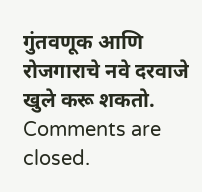गुंतवणूक आणि रोजगाराचे नवे दरवाजे खुले करू शकतो.
Comments are closed.